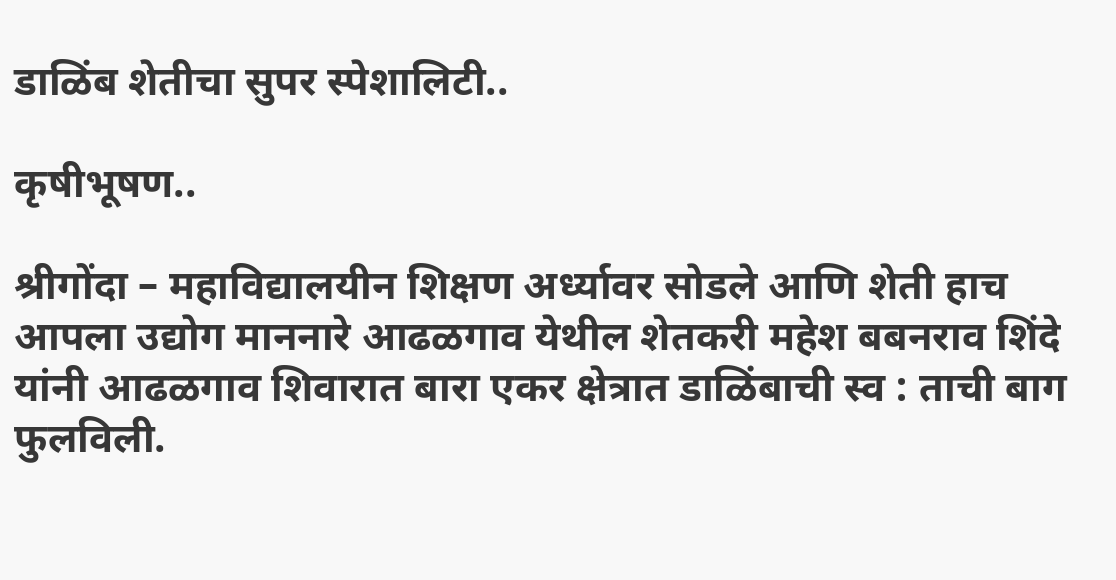डाळिंब शेतीचा सुपर स्पेशालिटी..

कृषीभूषण..

श्रीगोंदा – महाविद्यालयीन शिक्षण अर्ध्यावर सोडले आणि शेती हाच आपला उद्योग माननारे आढळगाव येथील शेतकरी महेश बबनराव शिंदे यांनी आढळगाव शिवारात बारा एकर क्षेत्रात डाळिंबाची स्व : ताची बाग फुलविली.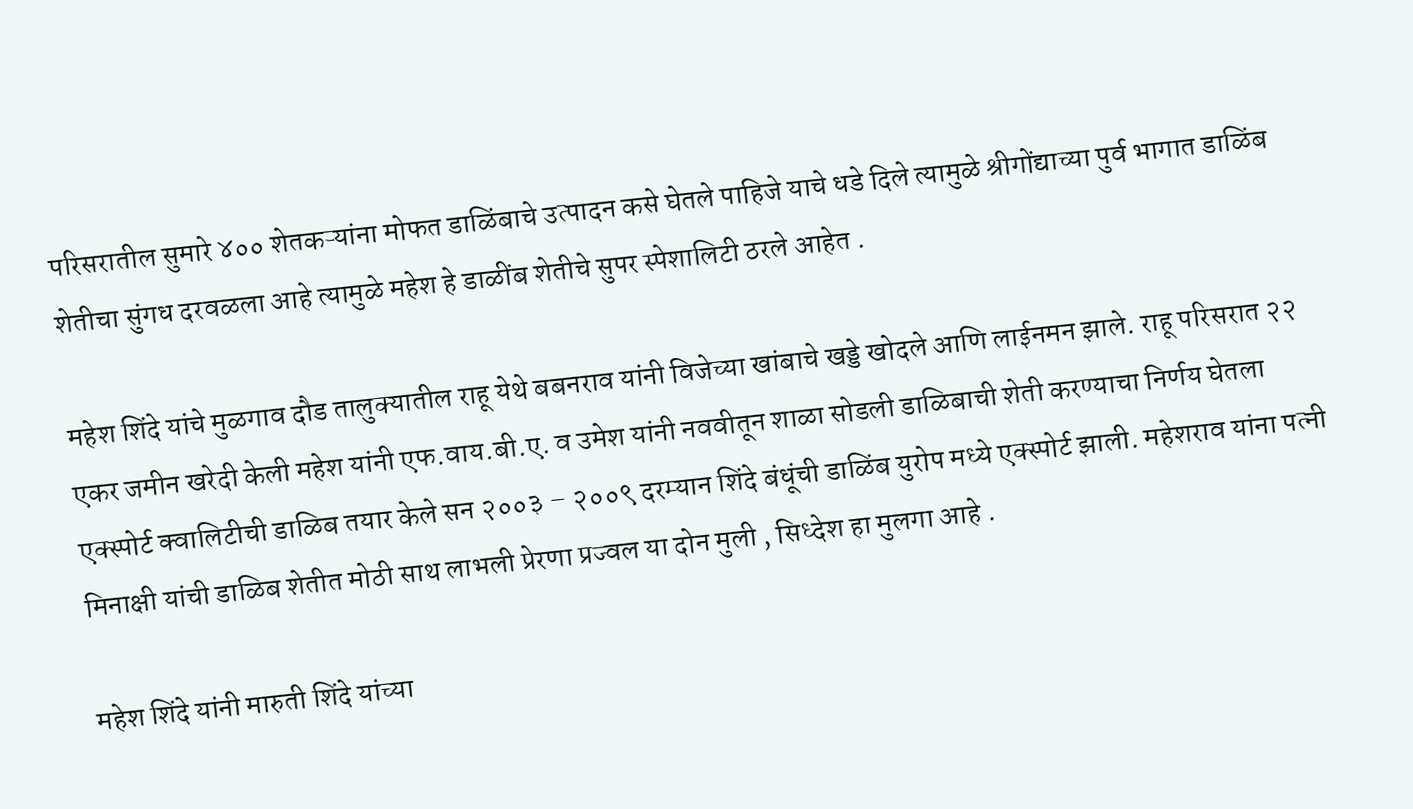परिसरातील सुमारे ४०० शेतकऱ्यांना मोफत डाळिंबाचे उत्पादन कसे घेतले पाहिजे याचे धडे दिले त्यामुळे श्रीगोंद्याच्या पुर्व भागात डाळिंब शेतीचा सुंगध दरवळला आहे त्यामुळे महेश हे डाळींब शेतीचे सुपर स्पेशालिटी ठरले आहेत .

महेश शिंदे यांचे मुळगाव दौड तालुक्यातील राहू येथे बबनराव यांनी विजेच्या खांबाचे खड्डे खोदले आणि लाईनमन झाले. राहू परिसरात २२ एकर जमीन खरेदी केली महेश यांनी एफ.वाय.बी.ए. व उमेश यांनी नववीतून शाळा सोडली डाळिबाची शेती करण्याचा निर्णय घेतला एक्स्पोर्ट क्वालिटीची डाळिब तयार केले सन २००३ – २००९ दरम्यान शिंदे बंधूंची डाळिंब युरोप मध्ये एक्स्पोर्ट झाली. महेशराव यांना पत्नी मिनाक्षी यांची डाळिब शेतीत मोठी साथ लाभली प्रेरणा प्रज्वल या दोन मुली , सिध्देश हा मुलगा आहे .

महेश शिंदे यांनी मारुती शिंदे यांच्या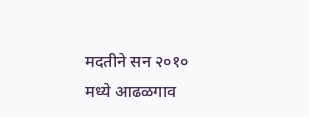मदतीने सन २०१० मध्ये आढळगाव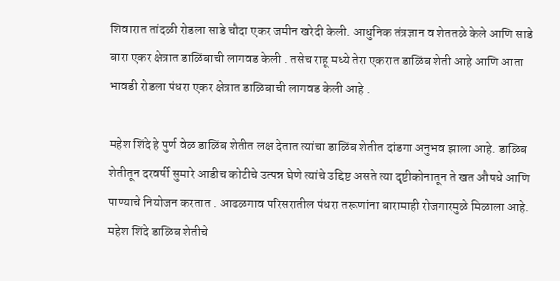शिवारात तांदळी रोडला साडे चौदा एकर जमीन खरेदी केली. आधुनिक तंत्रज्ञान व शेततळे केले आणि साडे बारा एकर क्षेत्रात डाळिंबाची लागवड केली . तसेच राहू मध्ये तेरा एकरात डाळिंब शेती आहे आणि आता भावडी रोडला पंधरा एकर क्षेत्रात डाळिबाची लागवड केली आहे .

महेश शिंदे हे पुर्ण वेळ डाळिंब शेतीत लक्ष देतात त्यांचा डाळिंब शेतीत दांडगा अनुभव झाला आहे. डाळिब शेतीतून दरवर्षी सुमारे आडीच कोटीचे उत्पन्न घेणे त्यांचे उद्दिष्ट असते त्या दृष्टीकोनातून ते खत औषधे आणि पाण्याचे नियोजन करतात . आढळगाव परिसरातील पंधरा तरूणांना बारामाही रोजगारमुळे मिळाला आहे. महेश शिंदे डाळिब शेतीचे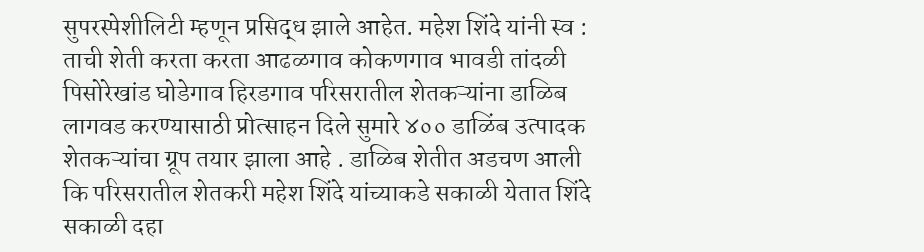सुपरस्पेशीलिटी म्हणून प्रसिद्ध झाले आहेत. महेश शिंदे यांनी स्व : ताची शेती करता करता आढळगाव कोकणगाव भावडी तांदळी पिसोरेखांड घोडेगाव हिरडगाव परिसरातील शेतकऱ्यांना डाळिब लागवड करण्यासाठी प्रोत्साहन दिले सुमारे ४०० डाळिंब उत्पादक शेतकऱ्यांचा ग्रूप तयार झाला आहे . डाळिब शेतीत अडचण आली कि परिसरातील शेतकरी महेश शिंदे यांच्याकडे सकाळी येतात शिंदे सकाळी दहा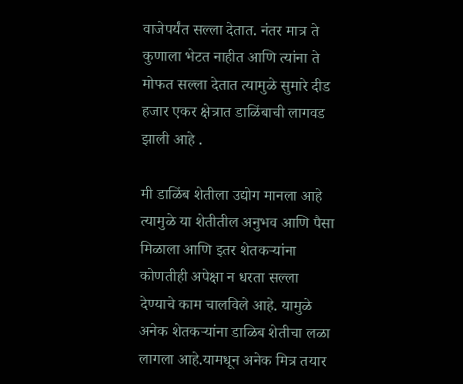वाजेपर्यंत सल्ला देतात. नंतर मात्र ते कुणाला भेटत नाहीत आणि त्यांना ते मोफत सल्ला देतात त्यामुळे सुमारे दीड हजार एकर क्षेत्रात डाळिंबाची लागवड झाली आहे .

मी डाळिंब शेतीला उद्योग मानला आहे त्यामुळे या शेतीतील अनुभव आणि पैसा मिळाला आणि इतर शेतकऱ्यांना कोणतीही अपेक्षा न धरता सल्ला देण्याचे काम चालविले आहे. यामुळे अनेक शेतकऱ्यांना डाळिब शेतीचा लळा लागला आहे.यामधून अनेक मित्र तयार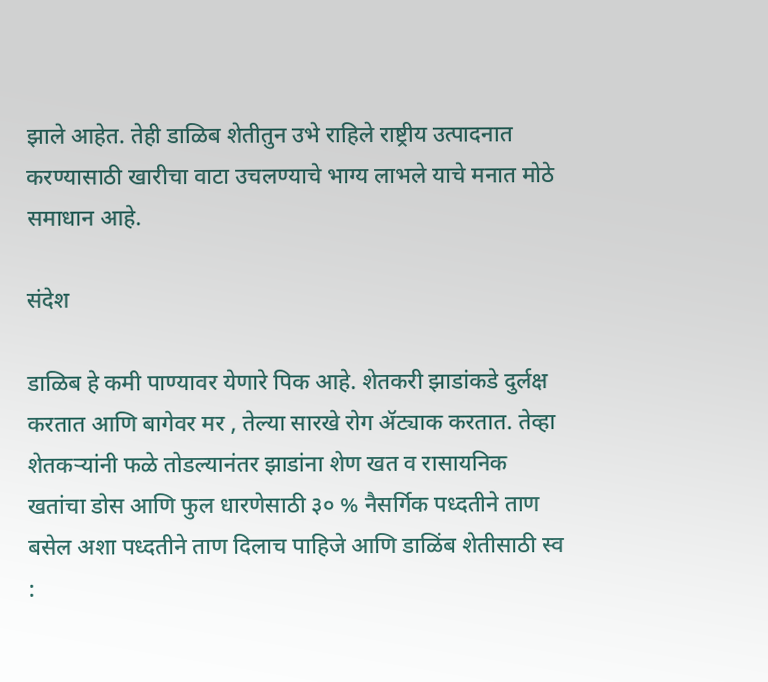झाले आहेत. तेही डाळिब शेतीतुन उभे राहिले राष्ट्रीय उत्पादनात करण्यासाठी खारीचा वाटा उचलण्याचे भाग्य लाभले याचे मनात मोठे समाधान आहे.

संदेश

डाळिब हे कमी पाण्यावर येणारे पिक आहे. शेतकरी झाडांकडे दुर्लक्ष करतात आणि बागेवर मर , तेल्या सारखे रोग ॲट्याक करतात. तेव्हा शेतकऱ्यांनी फळे तोडल्यानंतर झाडांना शेण खत व रासायनिक खतांचा डोस आणि फुल धारणेसाठी ३० % नैसर्गिक पध्दतीने ताण बसेल अशा पध्दतीने ताण दिलाच पाहिजे आणि डाळिंब शेतीसाठी स्व :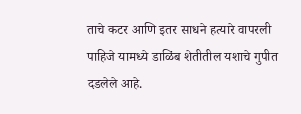ताचे कटर आणि इतर साधने हत्यारे वापरली पाहिजे यामध्ये डाळिंब शेतीतील यशाचे गुपीत दडलेले आहे.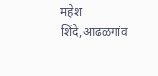महेश शिंदे,आढळगांव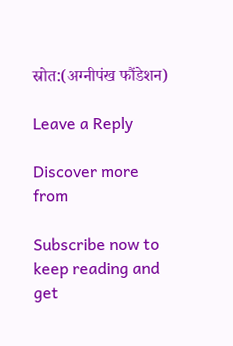स्रोत:(अग्नीपंख फौंडेशन)

Leave a Reply

Discover more from

Subscribe now to keep reading and get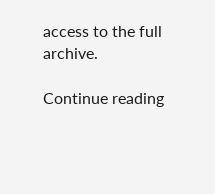access to the full archive.

Continue reading